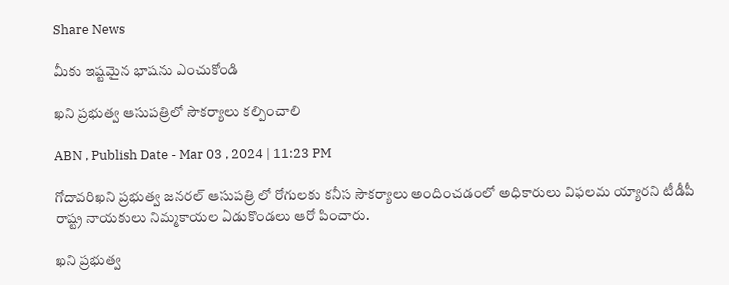Share News

మీకు ఇష్టమైన భాషను ఎంచుకోండి

ఖని ప్రభుత్వ ఆసుపత్రిలో సౌకర్యాలు కల్పించాలి

ABN , Publish Date - Mar 03 , 2024 | 11:23 PM

గోదావరిఖని ప్రభుత్వ జనరల్‌ ఆసుపత్రి లో రోగులకు కనీస సౌకర్యాలు అందించడంలో అధికారులు విఫలమ య్యారని టీడీపీ రాష్ట్ర నాయకులు నిమ్మకాయల ఏడుకొండలు ఆరో పించారు.

ఖని ప్రభుత్వ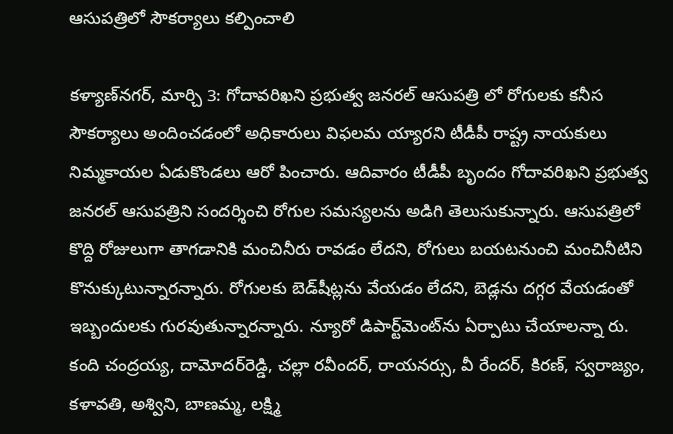ఆసుపత్రిలో సౌకర్యాలు కల్పించాలి

కళ్యాణ్‌నగర్‌, మార్చి 3: గోదావరిఖని ప్రభుత్వ జనరల్‌ ఆసుపత్రి లో రోగులకు కనీస సౌకర్యాలు అందించడంలో అధికారులు విఫలమ య్యారని టీడీపీ రాష్ట్ర నాయకులు నిమ్మకాయల ఏడుకొండలు ఆరో పించారు. ఆదివారం టీడీపీ బృందం గోదావరిఖని ప్రభుత్వ జనరల్‌ ఆసుపత్రిని సందర్శించి రోగుల సమస్యలను అడిగి తెలుసుకున్నారు. ఆసుపత్రిలో కొద్ది రోజులుగా తాగడానికి మంచినీరు రావడం లేదని, రోగులు బయటనుంచి మంచినీటిని కొనుక్కుటున్నారన్నారు. రోగులకు బెడ్‌షీట్లను వేయడం లేదని, బెడ్లను దగ్గర వేయడంతో ఇబ్బందులకు గురవుతున్నారన్నారు. న్యూరో డిపార్ట్‌మెంట్‌ను ఏర్పాటు చేయాలన్నా రు. కంది చంద్రయ్య, దామోదర్‌రెడ్డి, చల్లా రవీందర్‌, రాయనర్సు, వీ రేందర్‌, కిరణ్‌, స్వరాజ్యం, కళావతి, అశ్విని, బాణమ్మ, లక్ష్మి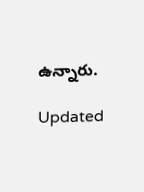ఉన్నారు.

Updated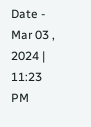Date - Mar 03 , 2024 | 11:23 PM